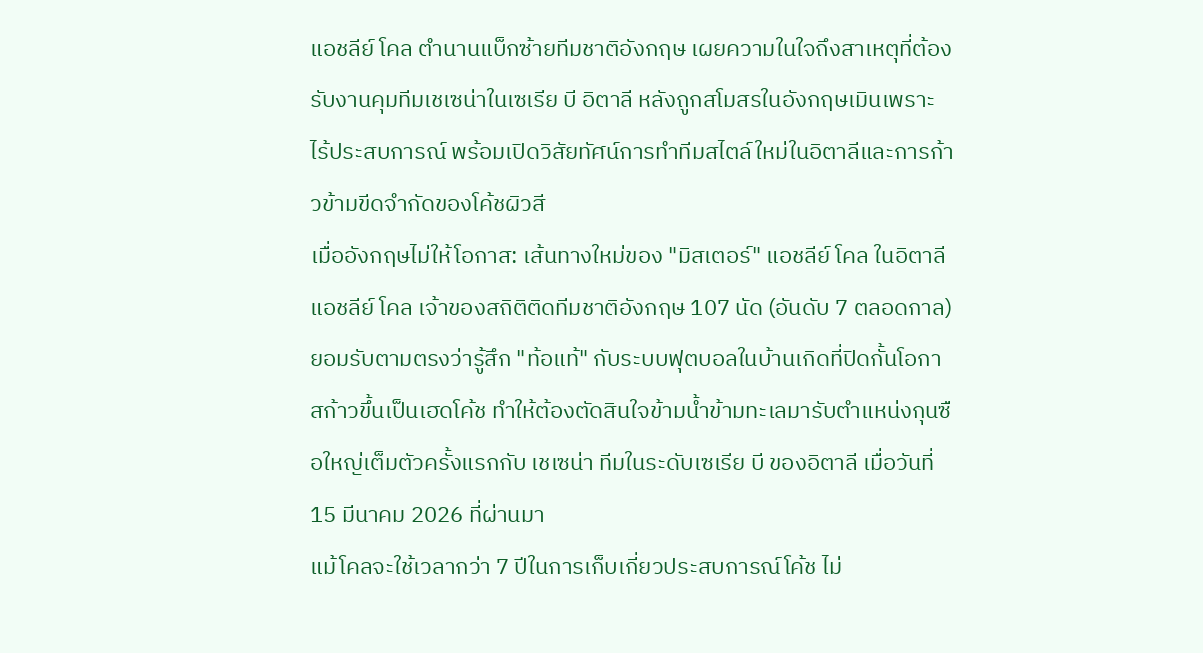แอชลีย์ โคล ตำนานแบ็กซ้ายทีมชาติอังกฤษ เผยความในใจถึงสาเหตุที่ต้องรับงานคุมทีมเชเซน่าในเซเรีย บี อิตาลี หลังถูกสโมสรในอังกฤษเมินเพราะไร้ประสบการณ์ พร้อมเปิดวิสัยทัศน์การทำทีมสไตล์ใหม่ในอิตาลีและการก้าวข้ามขีดจำกัดของโค้ชผิวสี
เมื่ออังกฤษไม่ให้โอกาส: เส้นทางใหม่ของ "มิสเตอร์" แอชลีย์ โคล ในอิตาลี
แอชลีย์ โคล เจ้าของสถิติติดทีมชาติอังกฤษ 107 นัด (อันดับ 7 ตลอดกาล) ยอมรับตามตรงว่ารู้สึก "ท้อแท้" กับระบบฟุตบอลในบ้านเกิดที่ปิดกั้นโอกาสก้าวขึ้นเป็นเฮดโค้ช ทำให้ต้องตัดสินใจข้ามน้ำข้ามทะเลมารับตำแหน่งกุนซือใหญ่เต็มตัวครั้งแรกกับ เชเซน่า ทีมในระดับเซเรีย บี ของอิตาลี เมื่อวันที่ 15 มีนาคม 2026 ที่ผ่านมา
แม้โคลจะใช้เวลากว่า 7 ปีในการเก็บเกี่ยวประสบการณ์โค้ช ไม่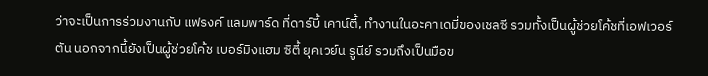ว่าจะเป็นการร่วมงานกับ แฟรงค์ แลมพาร์ด ที่ดาร์บี้ เคาน์ตี้, ทำงานในอะคาเดมี่ของเชลซี รวมทั้งเป็นผู้ช่วยโค้ชที่เอฟเวอร์ตัน นอกจากนี้ยังเป็นผู้ช่วยโค้ช เบอร์มิงแฮม ซิตี้ ยุคเวย์น รูนีย์ รวมถึงเป็นมือข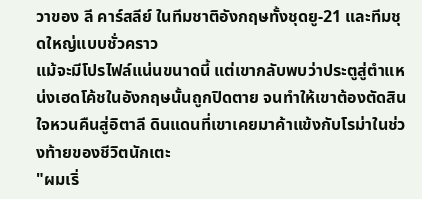วาของ ลี คาร์สลีย์ ในทีมชาติอังกฤษทั้งชุดยู-21 และทีมชุดใหญ่แบบชั่วคราว
แม้จะมีโปรไฟล์แน่นขนาดนี้ แต่เขากลับพบว่าประตูสู่ตำแหน่งเฮดโค้ชในอังกฤษนั้นถูกปิดตาย จนทำให้เขาต้องตัดสินใจหวนคืนสู่อิตาลี ดินแดนที่เขาเคยมาค้าแข้งกับโรม่าในช่วงท้ายของชีวิตนักเตะ
"ผมเริ่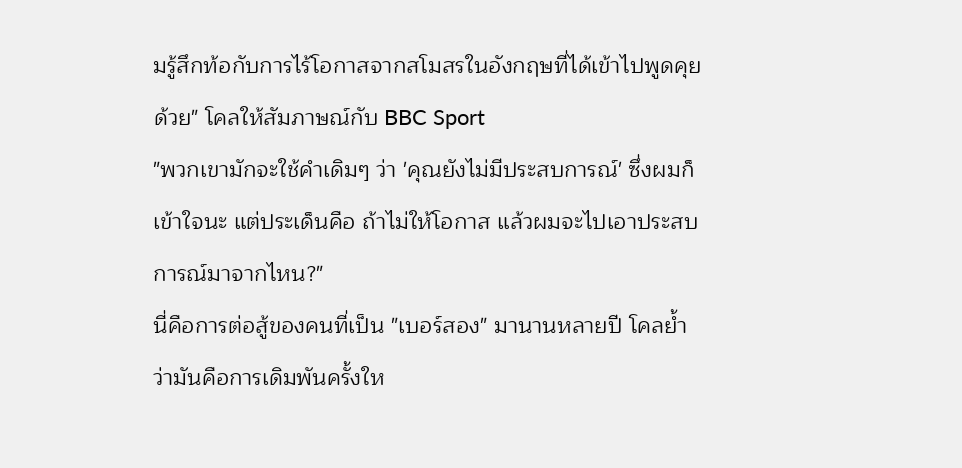มรู้สึกท้อกับการไร้โอกาสจากสโมสรในอังกฤษที่ได้เข้าไปพูดคุยด้วย" โคลให้สัมภาษณ์กับ BBC Sport
"พวกเขามักจะใช้คำเดิมๆ ว่า 'คุณยังไม่มีประสบการณ์' ซึ่งผมก็เข้าใจนะ แต่ประเด็นคือ ถ้าไม่ให้โอกาส แล้วผมจะไปเอาประสบการณ์มาจากไหน?"
นี่คือการต่อสู้ของคนที่เป็น "เบอร์สอง" มานานหลายปี โคลย้ำว่ามันคือการเดิมพันครั้งให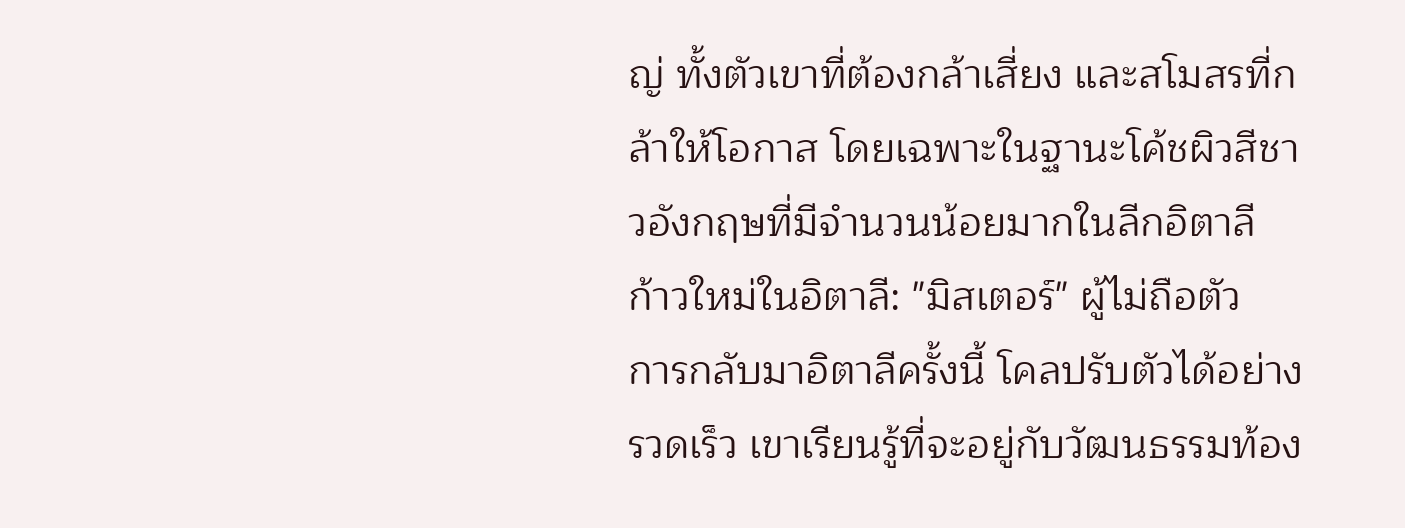ญ่ ทั้งตัวเขาที่ต้องกล้าเสี่ยง และสโมสรที่กล้าให้โอกาส โดยเฉพาะในฐานะโค้ชผิวสีชาวอังกฤษที่มีจำนวนน้อยมากในลีกอิตาลี
ก้าวใหม่ในอิตาลี: "มิสเตอร์" ผู้ไม่ถือตัว
การกลับมาอิตาลีครั้งนี้ โคลปรับตัวได้อย่างรวดเร็ว เขาเรียนรู้ที่จะอยู่กับวัฒนธรรมท้อง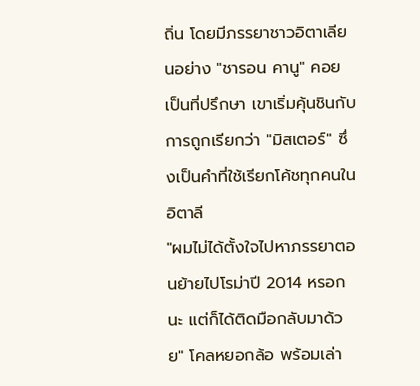ถิ่น โดยมีภรรยาชาวอิตาเลียนอย่าง "ชารอน คานู" คอยเป็นที่ปรึกษา เขาเริ่มคุ้นชินกับการถูกเรียกว่า "มิสเตอร์" ซึ่งเป็นคำที่ใช้เรียกโค้ชทุกคนในอิตาลี
"ผมไม่ได้ตั้งใจไปหาภรรยาตอนย้ายไปโรม่าปี 2014 หรอกนะ แต่ก็ได้ติดมือกลับมาด้วย" โคลหยอกล้อ พร้อมเล่า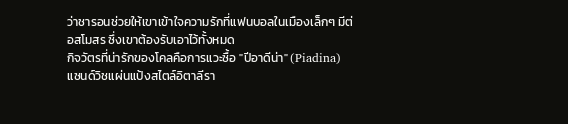ว่าชารอนช่วยให้เขาเข้าใจความรักที่แฟนบอลในเมืองเล็กๆ มีต่อสโมสร ซึ่งเขาต้องรับเอาไว้ทั้งหมด
กิจวัตรที่น่ารักของโคลคือการแวะซื้อ "ปีอาดีน่า" (Piadina) แซนด์วิชแผ่นแป้งสไตล์อิตาลีรา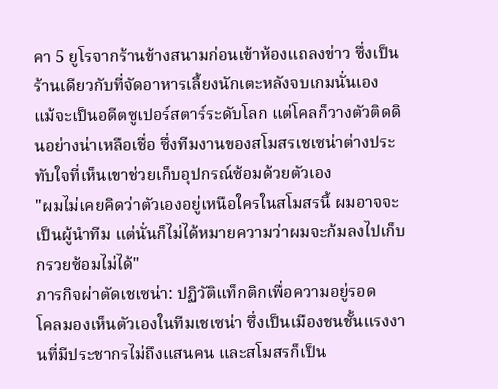คา 5 ยูโรจากร้านข้างสนามก่อนเข้าห้องแถลงข่าว ซึ่งเป็นร้านเดียวกับที่จัดอาหารเลี้ยงนักเตะหลังจบเกมนั่นเอง
แม้จะเป็นอดีตซูเปอร์สตาร์ระดับโลก แต่โคลก็วางตัวติดดินอย่างน่าเหลือเชื่อ ซึ่งทีมงานของสโมสรเชเซน่าต่างประทับใจที่เห็นเขาช่วยเก็บอุปกรณ์ซ้อมด้วยตัวเอง
"ผมไม่เคยคิดว่าตัวเองอยู่เหนือใครในสโมสรนี้ ผมอาจจะเป็นผู้นำทีม แต่นั่นก็ไม่ได้หมายความว่าผมจะก้มลงไปเก็บกรวยซ้อมไม่ได้"
ภารกิจผ่าตัดเชเซน่า: ปฏิวัติแท็กติกเพื่อความอยู่รอด
โคลมองเห็นตัวเองในทีมเชเซน่า ซึ่งเป็นเมืองชนชั้นแรงงานที่มีประชากรไม่ถึงแสนคน และสโมสรก็เป็น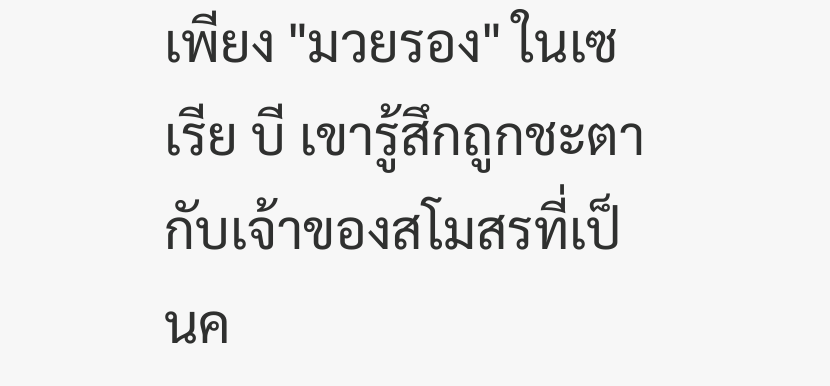เพียง "มวยรอง" ในเซเรีย บี เขารู้สึกถูกชะตากับเจ้าของสโมสรที่เป็นค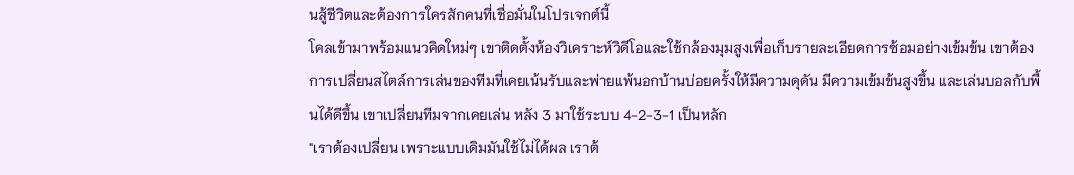นสู้ชีวิตและต้องการใครสักคนที่เชื่อมั่นในโปรเจกต์นี้
โคลเข้ามาพร้อมแนวคิดใหม่ๆ เขาติดตั้งห้องวิเคราะห์วิดีโอและใช้กล้องมุมสูงเพื่อเก็บรายละเอียดการซ้อมอย่างเข้มข้น เขาต้องการเปลี่ยนสไตล์การเล่นของทีมที่เคยเน้นรับและพ่ายแพ้นอกบ้านบ่อยครั้งให้มีความดุดัน มีความเข้มข้นสูงขึ้น และเล่นบอลกับพื้นได้ดีขึ้น เขาเปลี่ยนทีมจากเคยเล่น หลัง 3 มาใช้ระบบ 4-2-3-1 เป็นหลัก
"เราต้องเปลี่ยน เพราะแบบเดิมมันใช้ไม่ได้ผล เราต้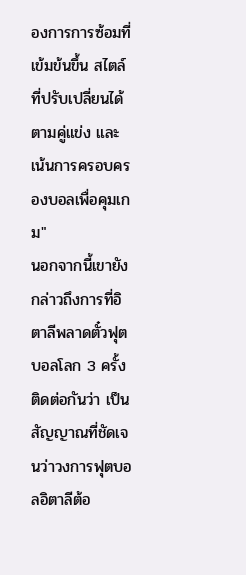องการการซ้อมที่เข้มข้นขึ้น สไตล์ที่ปรับเปลี่ยนได้ตามคู่แข่ง และเน้นการครอบครองบอลเพื่อคุมเกม"
นอกจากนี้เขายังกล่าวถึงการที่อิตาลีพลาดตั๋วฟุตบอลโลก 3 ครั้งติดต่อกันว่า เป็นสัญญาณที่ชัดเจนว่าวงการฟุตบอลอิตาลีต้อ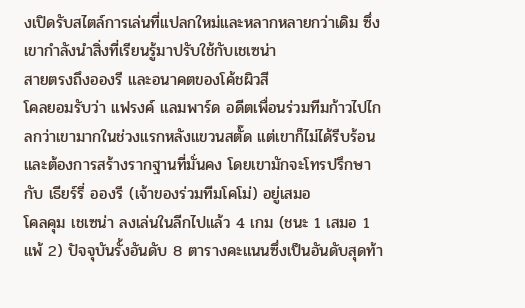งเปิดรับสไตล์การเล่นที่แปลกใหม่และหลากหลายกว่าเดิม ซึ่งเขากำลังนำสิ่งที่เรียนรู้มาปรับใช้กับเชเซน่า
สายตรงถึงอองรี และอนาคตของโค้ชผิวสี
โคลยอมรับว่า แฟรงค์ แลมพาร์ด อดีตเพื่อนร่วมทีมก้าวไปไกลกว่าเขามากในช่วงแรกหลังแขวนสตั๊ด แต่เขาก็ไม่ได้รีบร้อนและต้องการสร้างรากฐานที่มั่นคง โดยเขามักจะโทรปรึกษากับ เธียร์รี่ อองรี (เจ้าของร่วมทีมโคโม่) อยู่เสมอ
โคลคุม เชเซน่า ลงเล่นในลีกไปแล้ว 4 เกม (ชนะ 1 เสมอ 1 แพ้ 2) ปัจจุบันรั้งอันดับ 8 ตารางคะแนนซึ่งเป็นอันดับสุดท้า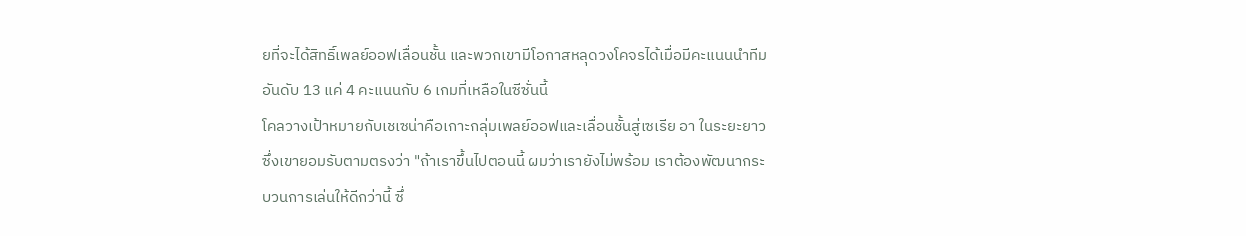ยที่จะได้สิทธิ์เพลย์ออฟเลื่อนชั้น และพวกเขามีโอกาสหลุดวงโคจรได้เมื่อมีคะแนนนำทีมอันดับ 13 แค่ 4 คะแนนกับ 6 เกมที่เหลือในซีซั่นนี้
โคลวางเป้าหมายกับเชเซน่าคือเกาะกลุ่มเพลย์ออฟและเลื่อนชั้นสู่เซเรีย อา ในระยะยาว ซึ่งเขายอมรับตามตรงว่า "ถ้าเราขึ้นไปตอนนี้ ผมว่าเรายังไม่พร้อม เราต้องพัฒนากระบวนการเล่นให้ดีกว่านี้ ซึ่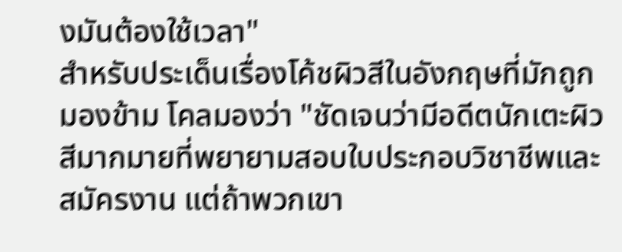งมันต้องใช้เวลา"
สำหรับประเด็นเรื่องโค้ชผิวสีในอังกฤษที่มักถูกมองข้าม โคลมองว่า "ชัดเจนว่ามีอดีตนักเตะผิวสีมากมายที่พยายามสอบใบประกอบวิชาชีพและสมัครงาน แต่ถ้าพวกเขา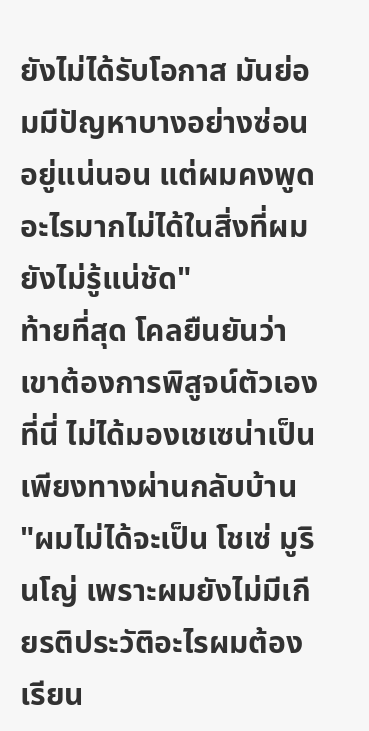ยังไม่ได้รับโอกาส มันย่อมมีปัญหาบางอย่างซ่อนอยู่แน่นอน แต่ผมคงพูดอะไรมากไม่ได้ในสิ่งที่ผมยังไม่รู้แน่ชัด"
ท้ายที่สุด โคลยืนยันว่าเขาต้องการพิสูจน์ตัวเองที่นี่ ไม่ได้มองเชเซน่าเป็นเพียงทางผ่านกลับบ้าน
"ผมไม่ได้จะเป็น โชเซ่ มูรินโญ่ เพราะผมยังไม่มีเกียรติประวัติอะไรผมต้องเรียน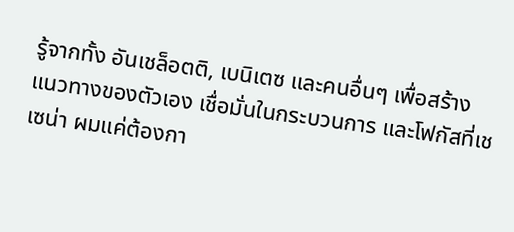รู้จากทั้ง อันเชล็อตติ, เบนิเตซ และคนอื่นๆ เพื่อสร้างแนวทางของตัวเอง เชื่อมั่นในกระบวนการ และโฟกัสที่เชเซน่า ผมแค่ต้องกา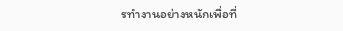รทำงานอย่างหนักเพื่อที่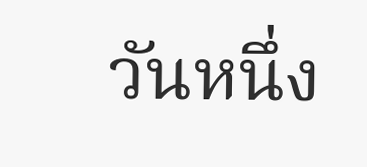วันหนึ่ง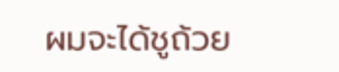ผมจะได้ชูถ้วย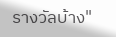รางวัลบ้าง"